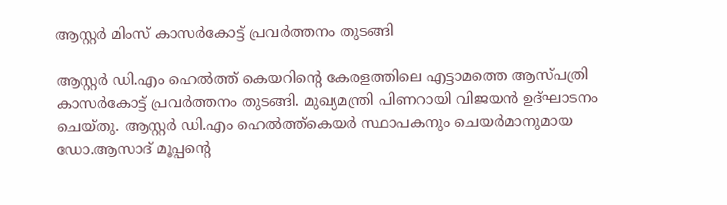ആസ്റ്റര്‍ മിംസ് കാസര്‍കോട്ട് പ്രവര്‍ത്തനം തുടങ്ങി

ആസ്റ്റര്‍ ഡി.എം ഹെല്‍ത്ത് കെയറിന്റെ കേരളത്തിലെ എട്ടാമത്തെ ആസ്പത്രി കാസര്‍കോട്ട് പ്രവര്‍ത്തനം തുടങ്ങി. മുഖ്യമന്ത്രി പിണറായി വിജയന്‍ ഉദ്ഘാടനം ചെയ്തു. ആസ്റ്റര്‍ ഡി.എം ഹെല്‍ത്ത്കെയര്‍ സ്ഥാപകനും ചെയര്‍മാനുമായ ഡോ.ആസാദ് മൂപ്പന്റെ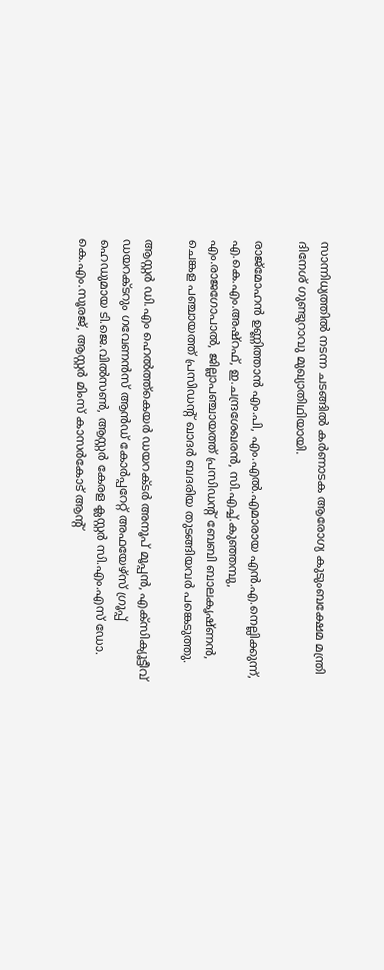സാന്നിധ്യത്തില്‍ നടന്ന ചടങ്ങില്‍ കര്‍ണാടക ആരോഗ്യ കുടുംബക്ഷേമ മന്ത്രി ദിനേശ് ഗുണ്ടുറാവു മുഖ്യാതിഥിയായി.

രാജ്മോഹന്‍ ഉണ്ണിത്താന്‍ എം.പി, എം.എല്‍.എമാരായ എന്‍.എ.നെല്ലിക്കുന്ന്, എ.കെ.എം.അഷ്റഫ്, ഇ.ചന്ദ്രശേഖരന്‍, സി.എച്ച്.കുഞ്ഞമ്പു, എം.രാജഗോപാല്‍, ജില്ലാപഞ്ചായത്ത് പ്രസിഡന്റ് ബേബി ബാലകൃഷ്ണന്‍, ചെങ്കള പഞ്ചായത്ത് പ്രസിഡന്റ് ഖാദര്‍ ബദരിയ തുടങ്ങിയവര്‍ പങ്കെടുത്തു.

ആസ്റ്റര്‍ ഡി.എം ഹെല്‍ത്ത്കെയര്‍ ഡയറക്ടര്‍ അനൂപ് മൂപ്പന്‍, എക്‌സിക്യൂട്ടീവ് ഡയറക്ടറും ഗവേണന്‍സ് ആന്‍ഡ് കോര്‍പ്പറേറ്റ് അഫയേഴ്‌സ് ഗ്രൂപ്പ് ഹെഡുമായ ടി.ജെ.വില്‍സണ്‍, ആസ്റ്റര്‍ കേരള ക്ലസ്റ്റര്‍ സി.എം.എസ് ഡോ. കെ.എം.സൂരജ്, ആസ്റ്റര്‍ മിംസ് കാസര്‍കോട് ആൻ്റ്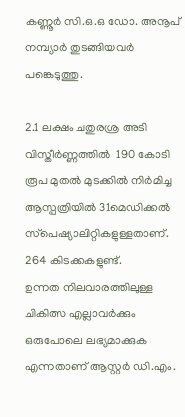കണ്ണൂര്‍ സി.ഒ.ഒ ഡോ. അനൂപ് നമ്പ്യാര്‍ തുടങ്ങിയവർ പങ്കെടുത്തു.

2.1 ലക്ഷം ചതുരശ്ര അടി വിസ്തീര്‍ണ്ണത്തില്‍  190 കോടി രൂപ മുതല്‍ മുടക്കില്‍ നിര്‍മിച്ച ആസ്പത്രിയില്‍ 31മെഡിക്കല്‍ സ്‌പെഷ്യാലിറ്റികളുള്ളതാണ്. 264 കിടക്കകളുണ്ട്.
ഉന്നത നിലവാരത്തിലുള്ള ചികിത്സ എല്ലാവര്‍ക്കും ഒരുപോലെ ലഭ്യമാക്കുക എന്നതാണ് ആസ്റ്റര്‍ ഡി.എം.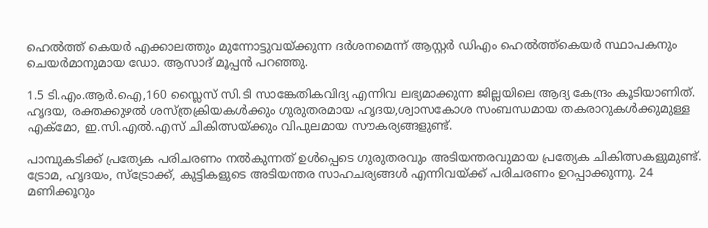ഹെല്‍ത്ത് കെയര്‍ എക്കാലത്തും മുന്നോട്ടുവയ്ക്കുന്ന ദര്‍ശനമെന്ന് ആസ്റ്റര്‍ ഡിഎം ഹെല്‍ത്ത്കെയര്‍ സ്ഥാപകനും ചെയര്‍മാനുമായ ഡോ. ആസാദ് മൂപ്പന്‍ പറഞ്ഞു.

1.5 ടി.എം.ആര്‍.ഐ,160 സ്ലൈസ് സി.ടി സാങ്കേതികവിദ്യ എന്നിവ ലഭ്യമാക്കുന്ന ജില്ലയിലെ ആദ്യ കേന്ദ്രം കൂടിയാണിത്. ഹൃദയ, രക്തക്കുഴല്‍ ശസ്ത്രക്രിയകള്‍ക്കും ഗുരുതരമായ ഹൃദയ,ശ്വാസകോശ സംബന്ധമായ തകരാറുകള്‍ക്കുമുള്ള എക്‌മോ, ഇ.സി.എല്‍.എസ് ചികിത്സയ്ക്കും വിപുലമായ സൗകര്യങ്ങളുണ്ട്.

പാമ്പുകടിക്ക് പ്രത്യേക പരിചരണം നല്‍കുന്നത് ഉള്‍പ്പെടെ ഗുരുതരവും അടിയന്തരവുമായ പ്രത്യേക ചികിത്സകളുമുണ്ട്. ട്രോമ, ഹൃദയം, സ്‌ട്രോക്ക്, കുട്ടികളുടെ അടിയന്തര സാഹചര്യങ്ങള്‍ എന്നിവയ്ക്ക് പരിചരണം ഉറപ്പാക്കുന്നു. 24 മണിക്കൂറും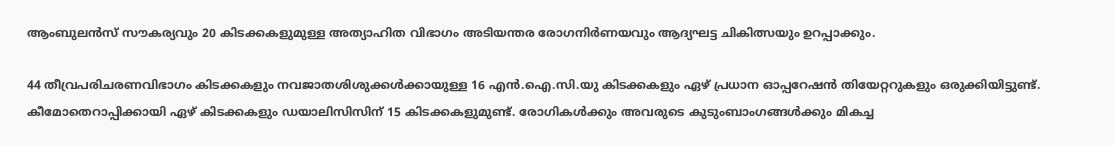ആംബുലന്‍സ് സൗകര്യവും 20 കിടക്കകളുമുള്ള അത്യാഹിത വിഭാഗം അടിയന്തര രോഗനിര്‍ണയവും ആദ്യഘട്ട ചികിത്സയും ഉറപ്പാക്കും.

44 തീവ്രപരിചരണവിഭാഗം കിടക്കകളും നവജാതശിശുക്കള്‍ക്കായുള്ള 16 എന്‍.ഐ.സി.യു കിടക്കകളും ഏഴ് പ്രധാന ഓപ്പറേഷന്‍ തിയേറ്ററുകളും ഒരുക്കിയിട്ടുണ്ട്. കീമോതെറാപ്പിക്കായി ഏഴ് കിടക്കകളും ഡയാലിസിസിന് 15 കിടക്കകളുമുണ്ട്. രോഗികള്‍ക്കും അവരുടെ കുടുംബാംഗങ്ങള്‍ക്കും മികച്ച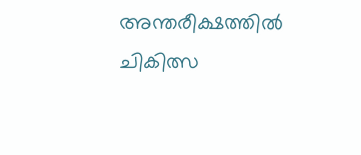അന്തരീക്ഷത്തില്‍ ചികിത്സ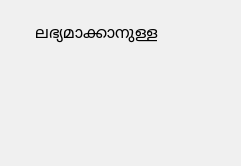ലഭ്യമാക്കാനുള്ള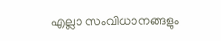എല്ലാ സംവിധാനങ്ങളും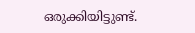ഒരുക്കിയിട്ടുണ്ട്.